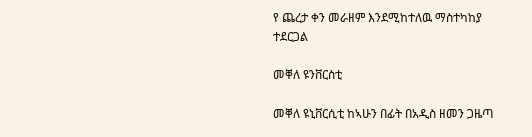የ ጨረታ ቀን መራዘም እንደሚከተለዉ ማስተካከያ ተደርጋል

መቐለ ዩንቨርስቲ

መቐለ ዩኒቨርሲቲ ከኣሁን በፊት በአዲስ ዘመን ጋዜጣ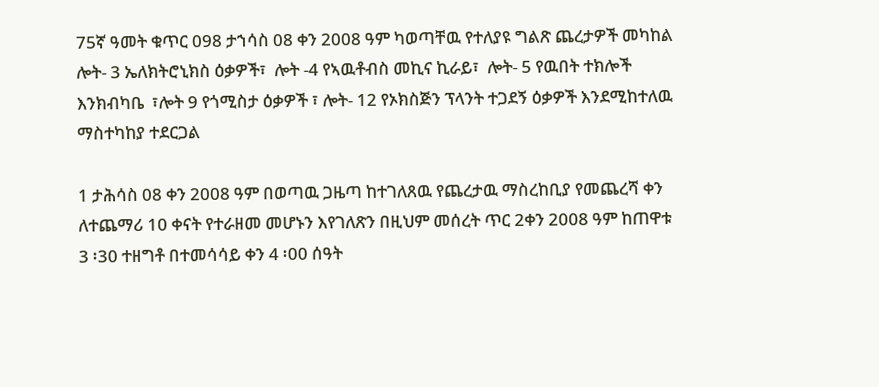75ኛ ዓመት ቁጥር 098 ታኀሳስ 08 ቀን 2008 ዓም ካወጣቸዉ የተለያዩ ግልጽ ጨረታዎች መካከል ሎት- 3 ኤለክትሮኒክስ ዕቃዎች፣  ሎት -4 የኣዉቶብስ መኪና ኪራይ፣  ሎት- 5 የዉበት ተክሎች እንክብካቤ  ፣ሎት 9 የጎሚስታ ዕቃዎች ፣ ሎት- 12 የኦክስጅን ፕላንት ተጋደኝ ዕቃዎች እንደሚከተለዉ ማስተካከያ ተደርጋል

1 ታሕሳስ 08 ቀን 2008 ዓም በወጣዉ ጋዜጣ ከተገለጸዉ የጨረታዉ ማስረከቢያ የመጨረሻ ቀን ለተጨማሪ 10 ቀናት የተራዘመ መሆኑን እየገለጽን በዚህም መሰረት ጥር 2ቀን 2008 ዓም ከጠዋቱ 3 ፡30 ተዘግቶ በተመሳሳይ ቀን 4 ፡00 ሰዓት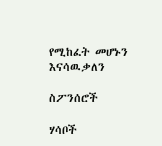የሚከፈት መሆኑን እናሳዉቃለን

ስፖንሰሮች

ሃሳቦች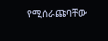የሚሰራጩባቸው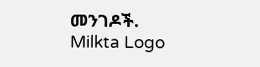መንገዶች.
Milkta Logo